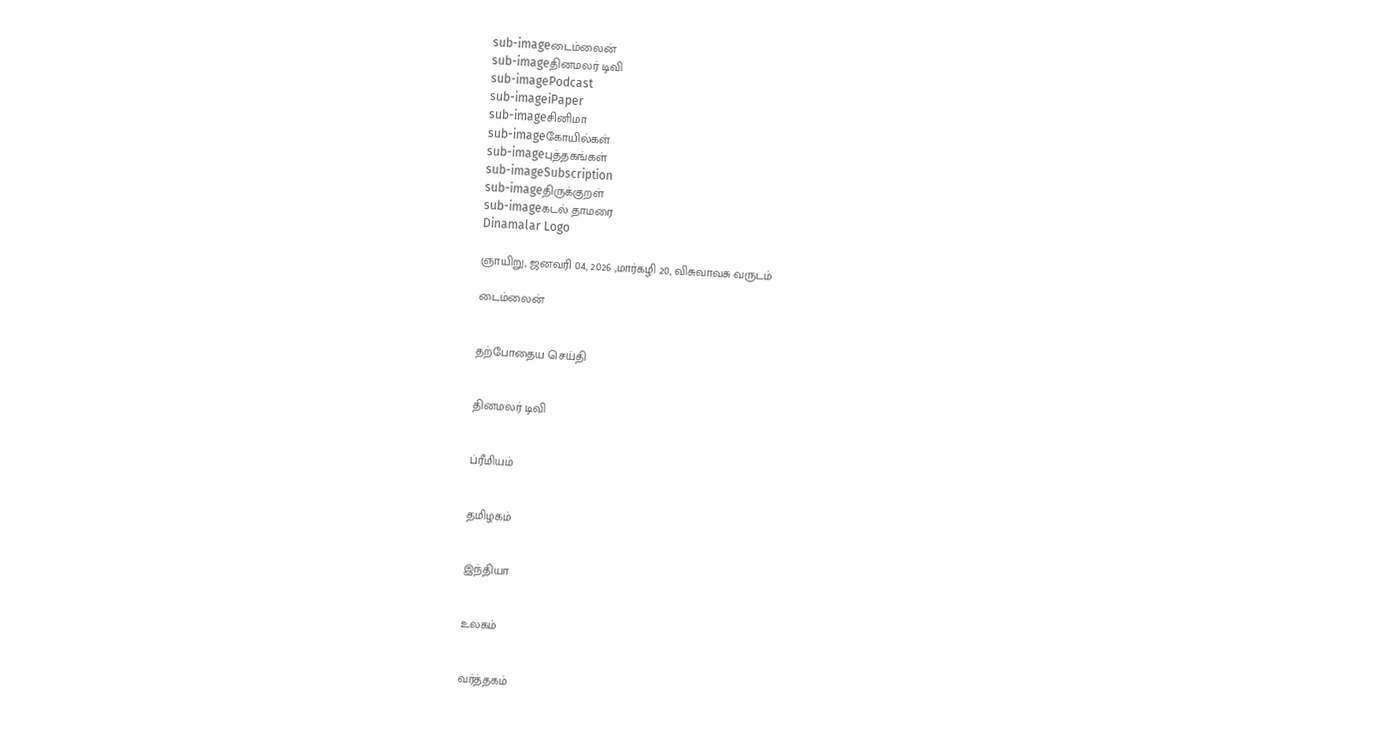sub-imageடைம்லைன்
sub-imageதினமலர் டிவி
sub-imagePodcast
sub-imageiPaper
sub-imageசினிமா
sub-imageகோயில்கள்
sub-imageபுத்தகங்கள்
sub-imageSubscription
sub-imageதிருக்குறள்
sub-imageகடல் தாமரை
Dinamalar Logo

ஞாயிறு, ஜனவரி 04, 2026 ,மார்கழி 20, விசுவாவசு வருடம்

டைம்லைன்


தற்போதைய செய்தி


தினமலர் டிவி


ப்ரீமியம்


தமிழகம்


இந்தியா


உலகம்


வர்த்தகம்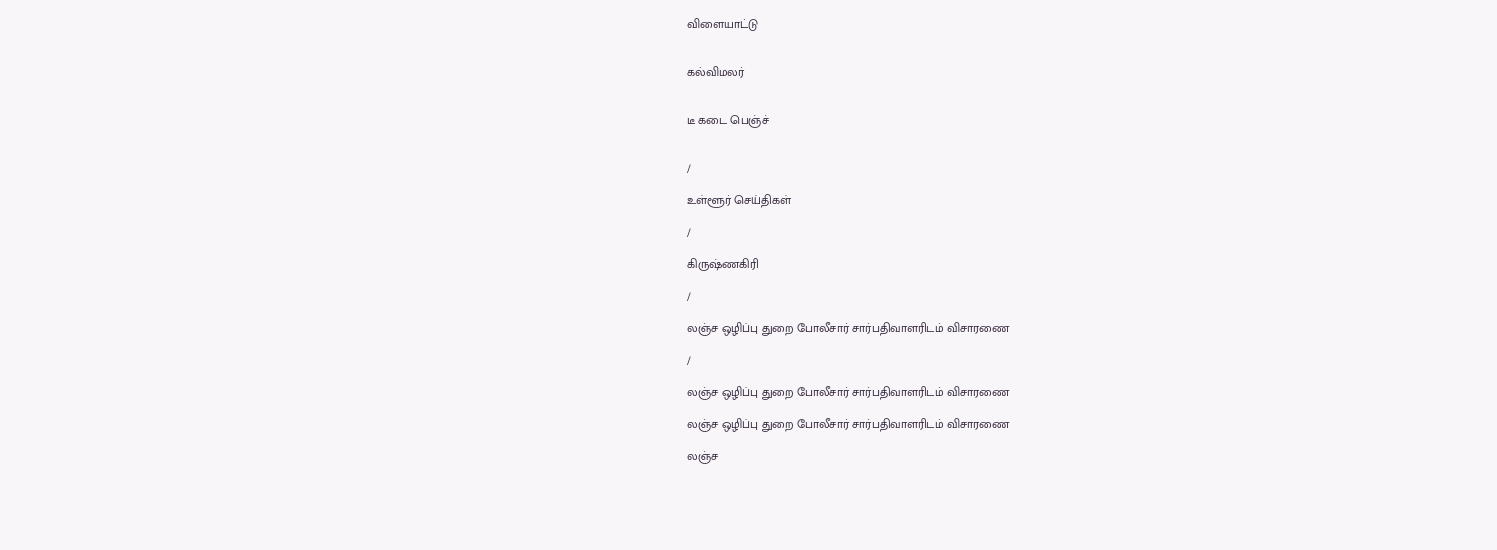விளையாட்டு


கல்விமலர்


டீ கடை பெஞ்ச்


/

உள்ளூர் செய்திகள்

/

கிருஷ்ணகிரி

/

லஞ்ச ஒழிப்பு துறை போலீசார் சார்பதிவாளரிடம் விசாரணை

/

லஞ்ச ஒழிப்பு துறை போலீசார் சார்பதிவாளரிடம் விசாரணை

லஞ்ச ஒழிப்பு துறை போலீசார் சார்பதிவாளரிடம் விசாரணை

லஞ்ச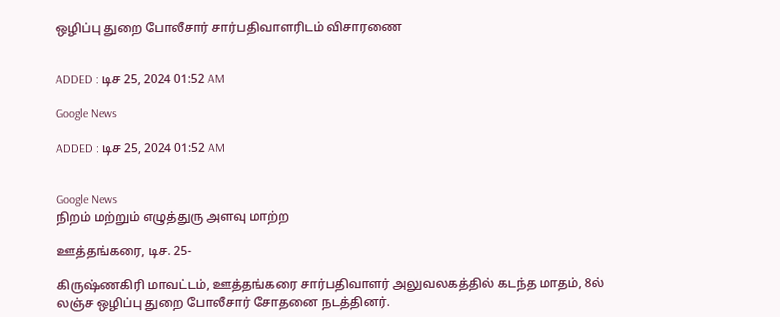ஒழிப்பு துறை போலீசார் சார்பதிவாளரிடம் விசாரணை


ADDED : டிச 25, 2024 01:52 AM

Google News

ADDED : டிச 25, 2024 01:52 AM


Google News
நிறம் மற்றும் எழுத்துரு அளவு மாற்ற

ஊத்தங்கரை, டிச. 25-

கிருஷ்ணகிரி மாவட்டம், ஊத்தங்கரை சார்பதிவாளர் அலுவலகத்தில் கடந்த மாதம், 8ல் லஞ்ச ஒழிப்பு துறை போலீசார் சோதனை நடத்தினர்.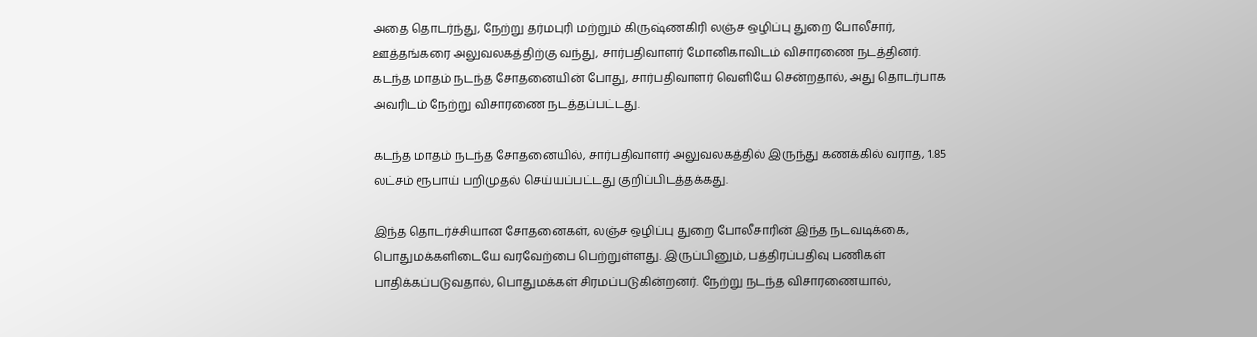அதை தொடர்ந்து, நேற்று தர்மபுரி மற்றும் கிருஷ்ணகிரி லஞ்ச ஒழிப்பு துறை போலீசார், ஊத்தங்கரை அலுவலகத்திற்கு வந்து, சார்பதிவாளர் மோனிகாவிடம் விசாரணை நடத்தினர். கடந்த மாதம் நடந்த சோதனையின் போது, சார்பதிவாளர் வெளியே சென்றதால், அது தொடர்பாக அவரிடம் நேற்று விசாரணை நடத்தப்பட்டது.

கடந்த மாதம் நடந்த சோதனையில், சார்பதிவாளர் அலுவலகத்தில் இருந்து கணக்கில் வராத, 1.85 லட்சம் ரூபாய் பறிமுதல் செய்யப்பட்டது குறிப்பிடத்தக்கது.

இந்த தொடர்ச்சியான சோதனைகள், லஞ்ச ஒழிப்பு துறை போலீசாரின் இந்த நடவடிக்கை, பொதுமக்களிடையே வரவேற்பை பெற்றுள்ளது. இருப்பினும், பத்திரப்பதிவு பணிகள் பாதிக்கப்படுவதால், பொதுமக்கள் சிரமப்படுகின்றனர். நேற்று நடந்த விசாரணையால்,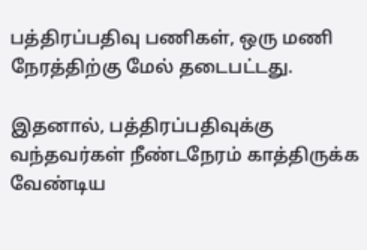பத்திரப்பதிவு பணிகள், ஒரு மணி நேரத்திற்கு மேல் தடைபட்டது.

இதனால், பத்திரப்பதிவுக்கு வந்தவர்கள் நீண்டநேரம் காத்திருக்க வேண்டிய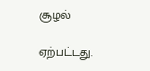சூழல்

ஏற்பட்டது.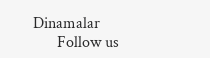Dinamalar
      Follow us